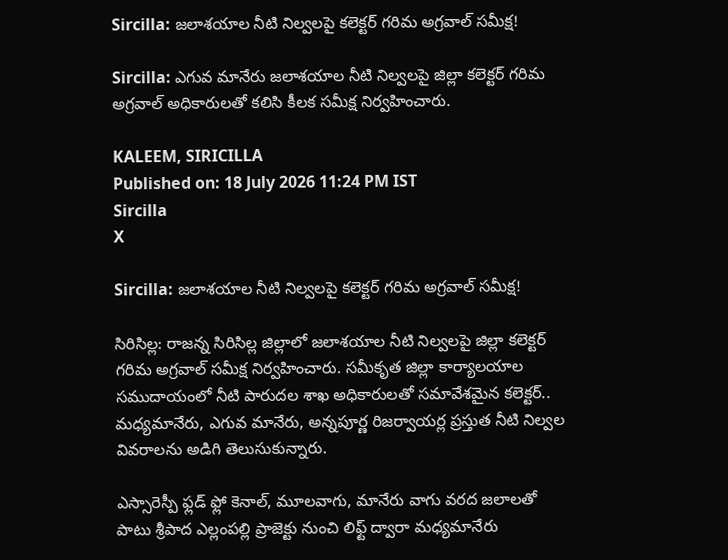Sircilla: జలాశయాల నీటి నిల్వలపై కలెక్టర్ గరిమ అగ్రవాల్ సమీక్ష!

Sircilla: ఎగువ మానేరు జలాశయాల నీటి నిల్వలపై జిల్లా కలెక్టర్ గరిమ అగ్రవాల్ అధికారులతో కలిసి కీలక సమీక్ష నిర్వహించారు.

KALEEM, SIRICILLA
Published on: 18 July 2026 11:24 PM IST
Sircilla
X

Sircilla: జలాశయాల నీటి నిల్వలపై కలెక్టర్ గరిమ అగ్రవాల్ సమీక్ష!

సిరిసిల్ల: రాజన్న సిరిసిల్ల జిల్లాలో జలాశయాల నీటి నిల్వలపై జిల్లా కలెక్టర్ గరిమ అగ్రవాల్ సమీక్ష నిర్వహించారు. సమీకృత జిల్లా కార్యాలయాల సముదాయంలో నీటి పారుదల శాఖ అధికారులతో సమావేశమైన కలెక్టర్.. మధ్యమానేరు, ఎగువ మానేరు, అన్నపూర్ణ రిజర్వాయర్ల ప్రస్తుత నీటి నిల్వల వివరాలను అడిగి తెలుసుకున్నారు.

ఎస్సారెస్పీ ఫ్లడ్ ఫ్లో కెనాల్, మూలవాగు, మానేరు వాగు వరద జలాలతో పాటు శ్రీపాద ఎల్లంపల్లి ప్రాజెక్టు నుంచి లిఫ్ట్ ద్వారా మధ్యమానేరు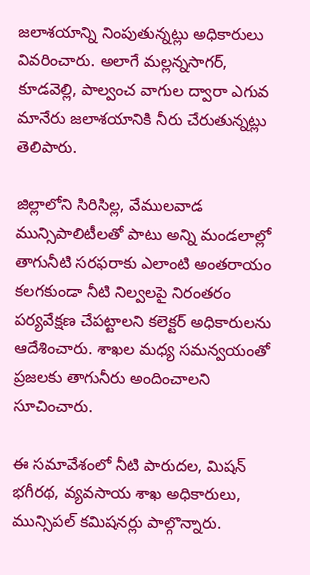జలాశయాన్ని నింపుతున్నట్లు అధికారులు వివరించారు. అలాగే మల్లన్నసాగర్, కూడవెల్లి, పాల్వంచ వాగుల ద్వారా ఎగువ మానేరు జలాశయానికి నీరు చేరుతున్నట్లు తెలిపారు.

జిల్లాలోని సిరిసిల్ల, వేములవాడ మున్సిపాలిటీలతో పాటు అన్ని మండలాల్లో తాగునీటి సరఫరాకు ఎలాంటి అంతరాయం కలగకుండా నీటి నిల్వలపై నిరంతరం పర్యవేక్షణ చేపట్టాలని కలెక్టర్ అధికారులను ఆదేశించారు. శాఖల మధ్య సమన్వయంతో ప్రజలకు తాగునీరు అందించాలని సూచించారు.

ఈ సమావేశంలో నీటి పారుదల, మిషన్ భగీరథ, వ్యవసాయ శాఖ అధికారులు, మున్సిపల్ కమిషనర్లు పాల్గొన్నారు.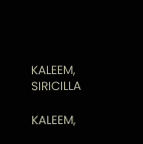KALEEM, SIRICILLA

KALEEM,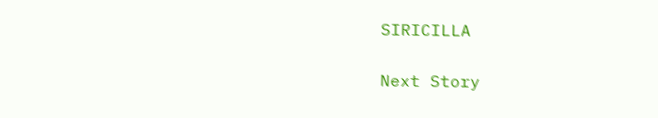SIRICILLA

Next Story